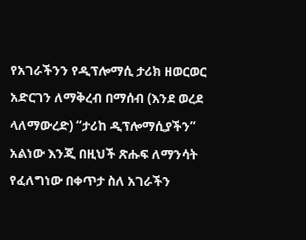የአገራችንን የዲፕሎማሲ ታሪክ ዘወርወር አድርገን ለማቅረብ በማሰብ (እንደ ወረደ ላለማውረድ) “ታሪከ ዲፕሎማሲያችን” አልነው እንጂ በዚህች ጽሑፍ ለማንሳት የፈለግነው በቀጥታ ስለ አገራችን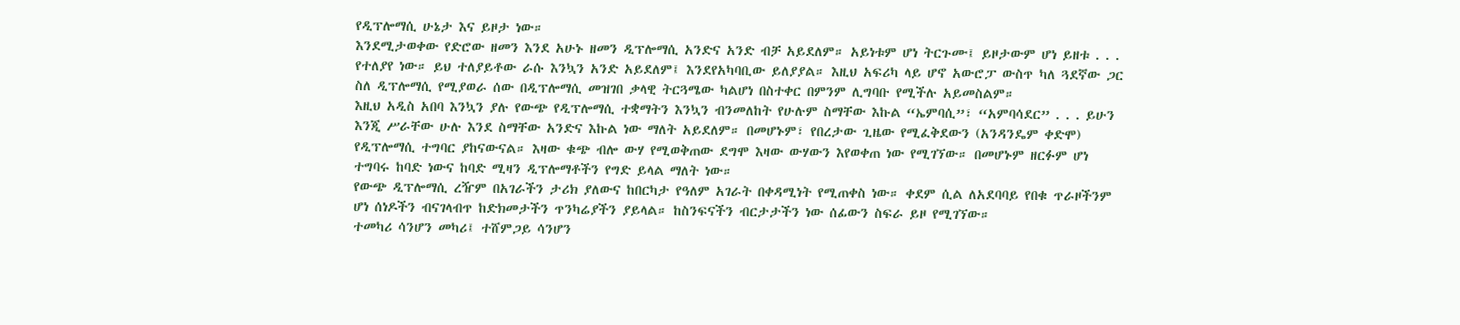የዲፕሎማሲ ሁኔታ እና ይዞታ ነው።
እንደሚታወቀው የድሮው ዘመን እንደ አሁኑ ዘመን ዲፕሎማሲ አንድና አንድ ብቻ አይደለም። አይነቱም ሆነ ትርጉሙ፤ ይዞታውም ሆነ ይዘቱ . . . የተለያየ ነው። ይህ ተለያይቶው ራሱ እንኳን አንድ አይደለም፤ እንደየአካባቢው ይለያያል። እዚህ አፍሪካ ላይ ሆኖ አውሮፓ ውስጥ ካለ ጓደኛው ጋር ስለ ዲፕሎማሲ የሚያወራ ሰው በዲፕሎማሲ መዝገበ ቃላዊ ትርጓሜው ካልሆነ በስተቀር በምንም ሊግባቡ የሚችሉ አይመስልም።
እዚህ አዲስ አበባ እንኳን ያሉ የውጭ የዲፕሎማሲ ተቋማትን እንኳን ብንመለከት የሁሉም ስማቸው እኩል “ኤምባሲ”፣ “አምባሳደር” . . . ይሁን እንጂ ሥራቸው ሁሉ እንደ ስማቸው አንድና እኩል ነው ማለት አይደለም። በመሆኑም፣ የበረታው ጊዜው የሚፈቅደውን (አንዳንዴም ቀድሞ) የዲፕሎማሲ ተግባር ያከናውናል። እዛው ቁጭ ብሎ ውሃ የሚወቅጠው ደግሞ እዛው ውሃውን እየወቀጠ ነው የሚገኘው። በመሆኑም ዘርፉም ሆነ ተግባሩ ከባድ ነውና ከባድ ሚዛን ዲፕሎማቶችን የግድ ይላል ማለት ነው።
የውጭ ዲፕሎማሲ ረዥም በአገራችን ታሪክ ያለውና ከበርካታ የዓለም አገራት በቀዳሚነት የሚጠቀስ ነው። ቀደም ሲል ለአደባባይ የበቁ ጥራዞችንም ሆነ ሰነዶችን ብናገላብጥ ከድክመታችን ጥንካሬያችን ያይላል። ከስንፍናችን ብርታታችን ነው ሰፊውን ስፍራ ይዞ የሚገኘው።
ተመካሪ ሳንሆን መካሪ፤ ተሸምጋይ ሳንሆን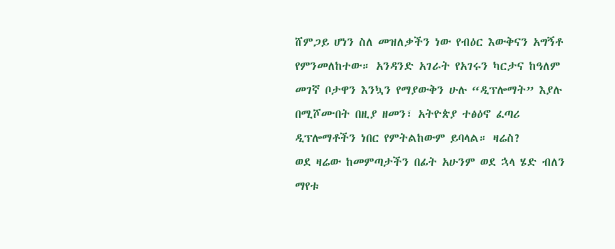ሸምጋይ ሆነን ስለ መዝለቃችን ነው የብዕር እውቅናን አግኝቶ የምንመለከተው። አንዳንድ አገራት የአገሩን ካርታና ከዓለም መገኛ ቦታዋን እንኳን የማያውቅን ሁሉ “ዲፕሎማት” እያሉ በሚሾሙበት በዚያ ዘመን፣ አትዮጵያ ተፅዕኖ ፈጣሪ ዲፕሎማቶችን ነበር የምትልከውም ይባላል። ዛሬስ?
ወደ ዛሬው ከመምጣታችን በፊት አሁንም ወደ ኋላ ሄድ ብለን ማየቱ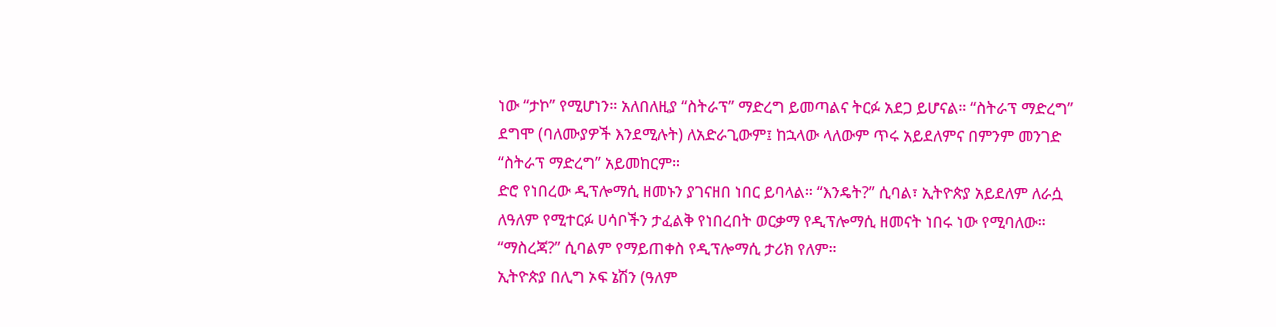ነው “ታኮ” የሚሆነን። አለበለዚያ “ስትራፕ” ማድረግ ይመጣልና ትርፉ አደጋ ይሆናል። “ስትራፕ ማድረግ” ደግሞ (ባለሙያዎች እንደሚሉት) ለአድራጊውም፤ ከኋላው ላለውም ጥሩ አይደለምና በምንም መንገድ “ስትራፕ ማድረግ” አይመከርም።
ድሮ የነበረው ዲፕሎማሲ ዘመኑን ያገናዘበ ነበር ይባላል። “እንዴት?” ሲባል፣ ኢትዮጵያ አይደለም ለራሷ ለዓለም የሚተርፉ ሀሳቦችን ታፈልቅ የነበረበት ወርቃማ የዲፕሎማሲ ዘመናት ነበሩ ነው የሚባለው። “ማስረጃ?” ሲባልም የማይጠቀስ የዲፕሎማሲ ታሪክ የለም።
ኢትዮጵያ በሊግ ኦፍ ኔሽን (ዓለም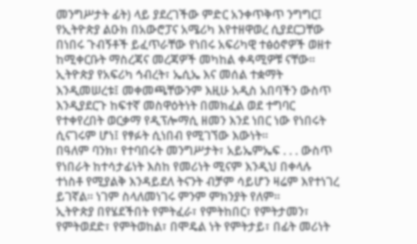መንግሥታት ፊት) ላይ ያደረገችው ምድር አንቀጥቅጥ ንግግር፤ የኢትዮጵያ ልዑክ በአውሮፓና አሜሪካ እየተዘዋወረ ሲያደርጋቸው በነበሩ ጉብኝቶች ይፈጥራቸው የነበሩ አፍሪካዊ ተፅዕኖዎች ወዘተ ከሚቀርቡት ማስረጃና መረጃዎች መካከል ቀዳሚዎቹ ናቸው።
ኢትዮጵያ የአፍሪካ ኅብረት፣ ኤሲኤ እና መሰል ተቋማት እንዲመሠረቱ፤ መቀመጫቸውንም እዚሁ አዲስ አበባችን ውስጥ እንዲያደርጉ ከፍተኛ መስዋዕትነት በመክፈል ወደ ተግባር የተቀየረበት ወርቃማ የዲፕሎማሲ ዘመን እንደ ነበር ነው የነበሩት ሲናገሩም ሆነ፤ የፃፉት ሲነበብ የሚገኘው እውነት።
በዓለም ባንክ፣ የተባበሩት መንግሥታት፣ አይኤምኤፍ . . . ውስጥ የነበራት ከተሳታፊነት እስከ የመሪነት ሚናም እንዲህ በቀላሉ ተነስቶ የሚያልቅ እንዳይደለ ትናንት ብቻም ሳይሆን ዛሬም እየተነገረ ይገኛል። ነገም ስላለመነገሩ ምንም ምክንያት የለም።
ኢትዮጵያ በየሄደችበት የምትፈራ፣ የምትከበር፣ የምትታመን፣ የምትወደድ፣ የምትወከል፣ በሞዴል ነት የምትታይ፣ በፊት መሪነት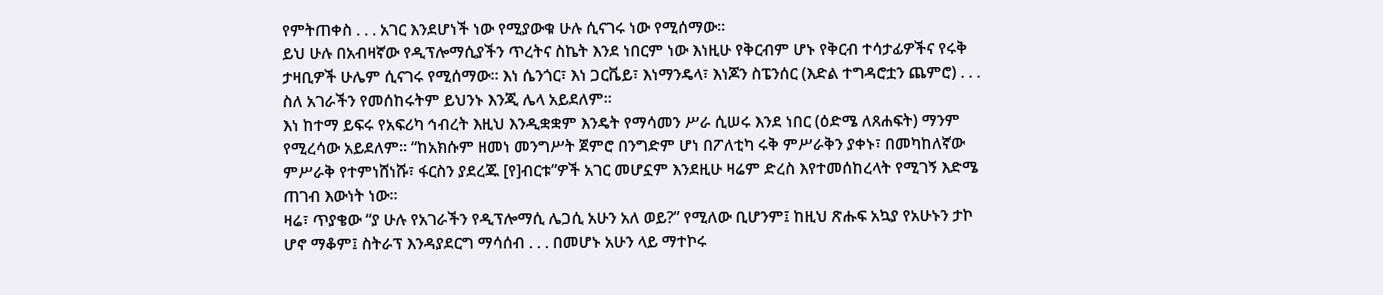የምትጠቀስ . . . አገር እንደሆነች ነው የሚያውቁ ሁሉ ሲናገሩ ነው የሚሰማው።
ይህ ሁሉ በአብዛኛው የዲፕሎማሲያችን ጥረትና ስኬት እንደ ነበርም ነው እነዚሁ የቅርብም ሆኑ የቅርብ ተሳታፊዎችና የሩቅ ታዛቢዎች ሁሌም ሲናገሩ የሚሰማው። እነ ሴንጎር፣ እነ ጋርቬይ፣ እነማንዴላ፣ እነጆን ስፔንሰር (እድል ተግዳሮቷን ጨምሮ) . . . ስለ አገራችን የመሰከሩትም ይህንኑ እንጂ ሌላ አይደለም።
እነ ከተማ ይፍሩ የአፍሪካ ኅብረት እዚህ እንዲቋቋም እንዴት የማሳመን ሥራ ሲሠሩ እንደ ነበር (ዕድሜ ለጸሐፍት) ማንም የሚረሳው አይደለም። “ከአክሱም ዘመነ መንግሥት ጀምሮ በንግድም ሆነ በፖለቲካ ሩቅ ምሥራቅን ያቀኑ፣ በመካከለኛው ምሥራቅ የተምነሸነሹ፣ ፋርስን ያደረጁ [የ]ብርቱ”ዎች አገር መሆኗም እንደዚሁ ዛሬም ድረስ እየተመሰከረላት የሚገኝ እድሜ ጠገብ እውነት ነው።
ዛሬ፣ ጥያቄው “ያ ሁሉ የአገራችን የዲፕሎማሲ ሌጋሲ አሁን አለ ወይ?” የሚለው ቢሆንም፤ ከዚህ ጽሑፍ አኳያ የአሁኑን ታኮ ሆኖ ማቆም፤ ስትራፕ እንዳያደርግ ማሳሰብ . . . በመሆኑ አሁን ላይ ማተኮሩ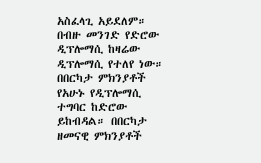አስፈላጊ አይደለም።
በብዙ መንገድ የድሮው ዲፕሎማሲ ከዛሬው ዲፕሎማሲ የተለየ ነው። በበርካታ ምክንያቶች የአሁኑ የዲፕሎማሲ ተግባር ከድሮው ይከብዳል። በበርካታ ዘመናዊ ምክንያቶች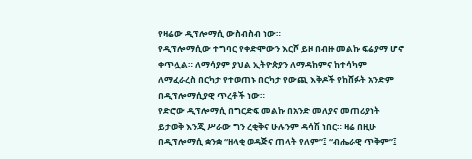የዛሬው ዲፕሎማሲ ውስብስብ ነው።
የዲፕሎማሲው ተግባር የቀድሞውን እርሾ ይዞ በብዙ መልኩ ፍሬያማ ሆኖ ቀጥሏል። ለማሳያም ያህል ኢትዮጵያን ለማዳከምና ከተሳካም ለማፈራረስ በርካታ የተወጠኑ በርካታ የውጪ እቅዶች የከሸፉት አንድም በዲፕሎማሲያዊ ጥረቶች ነው።
የድሮው ዲፕሎማሲ በግርድፍ መልኩ በአንድ መለያና መጠሪያነት ይታወቅ እንጂ ሥራው ግን ረቂቅና ሁሉንም ዳሳሽ ነበር። ዛሬ በዚሁ በዲፕሎማሲ ቋንቋ “ዘላቂ ወዳጅና ጠላት የለም”፤ “ብሔራዊ ጥቅም”፤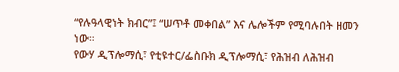“የሉዓላዊነት ክብር”፤ “ሠጥቶ መቀበል” እና ሌሎችም የሚባሉበት ዘመን ነው።
የውሃ ዲፕሎማሲ፣ የቲዩተር/ፌስቡክ ዲፕሎማሲ፣ የሕዝብ ለሕዝብ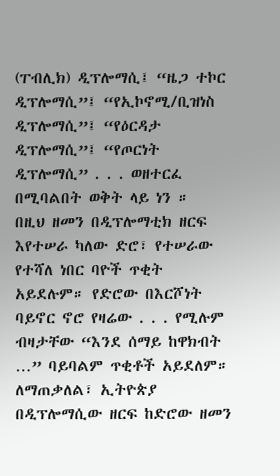(ፐብሊክ) ዲፕሎማሲ፤ “ዜጋ ተኮር ዲፕሎማሲ”፤ “የኢኮኖሚ/ቢዝነስ ዲፕሎማሲ”፤ “የዕርዳታ ዲፕሎማሲ”፤ “የጦርነት ዲፕሎማሲ” . . . ወዘተርፈ በሚባልበት ወቅት ላይ ነን ።
በዚህ ዘመን በዲፕሎማቲክ ዘርፍ እየተሠራ ካለው ድሮ፣ የተሠራው የተሻለ ነበር ባዮች ጥቂት አይደሉም። የድሮው በእርሾነት ባይኖር ኖሮ የዛሬው . . . የሚሉም ብዛታቸው “እንደ ሰማይ ከዋክብት …” ባይባልም ጥቂቶች አይደለም።
ለማጠቃለል፣ ኢትዮጵያ በዲፕሎማሲው ዘርፍ ከድሮው ዘመን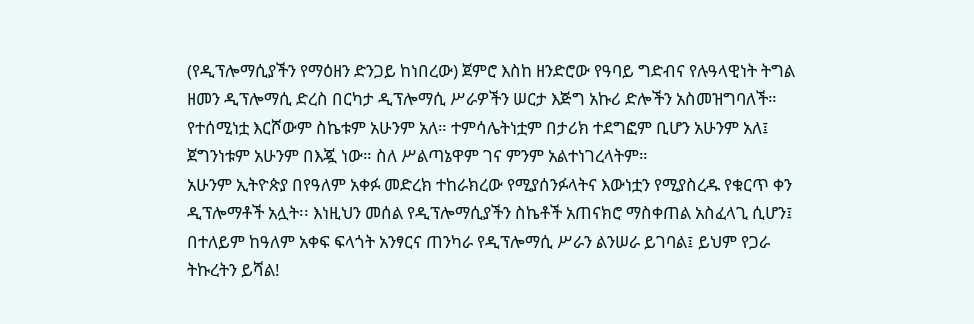(የዲፕሎማሲያችን የማዕዘን ድንጋይ ከነበረው) ጀምሮ እስከ ዘንድሮው የዓባይ ግድብና የሉዓላዊነት ትግል ዘመን ዲፕሎማሲ ድረስ በርካታ ዲፕሎማሲ ሥራዎችን ሠርታ እጅግ አኩሪ ድሎችን አስመዝግባለች።
የተሰሚነቷ እርሾውም ስኬቱም አሁንም አለ። ተምሳሌትነቷም በታሪክ ተደግፎም ቢሆን አሁንም አለ፤ ጀግንነቱም አሁንም በእጇ ነው። ስለ ሥልጣኔዋም ገና ምንም አልተነገረላትም።
አሁንም ኢትዮጵያ በየዓለም አቀፉ መድረክ ተከራክረው የሚያሰንፉላትና እውነቷን የሚያስረዱ የቁርጥ ቀን ዲፕሎማቶች አሏት፡፡ እነዚህን መሰል የዲፕሎማሲያችን ስኬቶች አጠናክሮ ማስቀጠል አስፈላጊ ሲሆን፤ በተለይም ከዓለም አቀፍ ፍላጎት አንፃርና ጠንካራ የዲፕሎማሲ ሥራን ልንሠራ ይገባል፤ ይህም የጋራ ትኩረትን ይሻል!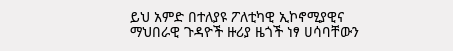ይህ አምድ በተለያዩ ፖለቲካዊ ኢኮኖሚያዊና ማህበራዊ ጉዳዮች ዙሪያ ዜጎች ነፃ ሀሳባቸውን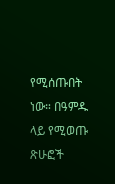የሚሰጡበት ነው። በዓምዱ ላይ የሚወጡ ጽሁፎች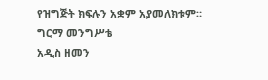የዝግጅት ክፍሉን አቋም አያመለክቱም።
ግርማ መንግሥቴ
አዲስ ዘመን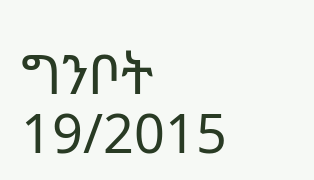ግንቦት 19/2015